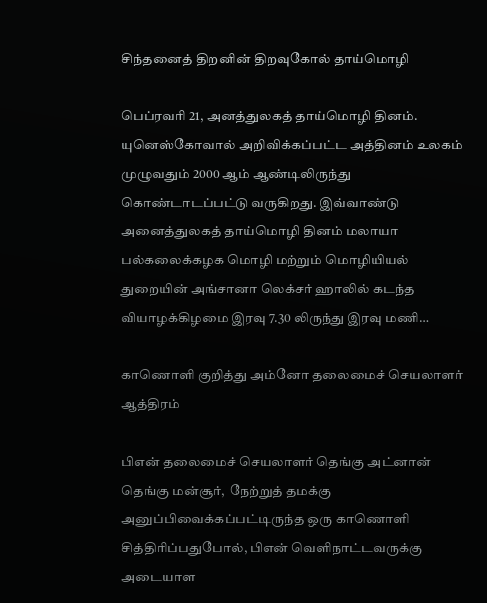சிந்தனைத் திறனின் திறவுகோல் தாய்மொழி

பெப்ரவரி 21, அனத்துலகத் தாய்மொழி தினம். யுனெஸ்கோவால் அறிவிக்கப்பட்ட அத்தினம் உலகம் முழுவதும் 2000 ஆம் ஆண்டிலிருந்து கொண்டாடப்பட்டு வருகிறது. இவ்வாண்டு அனைத்துலகத் தாய்மொழி தினம் மலாயா பல்கலைக்கழக மொழி மற்றும் மொழியியல் துறையின் அங்சானா லெக்சர் ஹாலில் கடந்த வியாழக்கிழமை இரவு 7.30 லிருந்து இரவு மணி…

காணொளி குறித்து அம்னோ தலைமைச் செயலாளர் ஆத்திரம்

பிஎன் தலைமைச் செயலாளர் தெங்கு அட்னான் தெங்கு மன்சூர்,  நேற்றுத் தமக்கு அனுப்பிவைக்கப்பட்டிருந்த ஒரு காணொளி சித்திரிப்பதுபோல், பிஎன் வெளிநாட்டவருக்கு அடையாள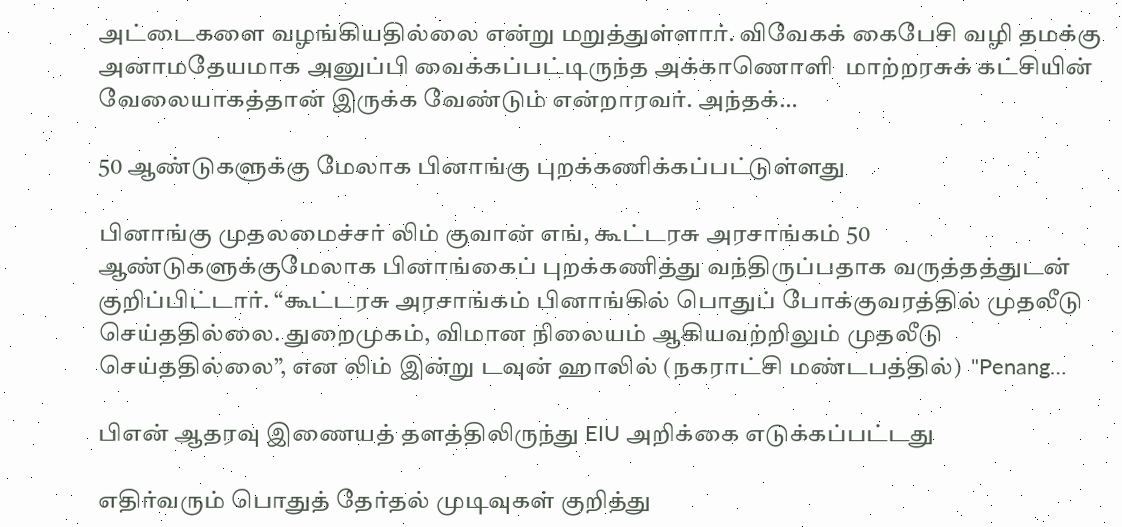அட்டைகளை வழங்கியதில்லை என்று மறுத்துள்ளார். விவேகக் கைபேசி வழி தமக்கு அனாமதேயமாக அனுப்பி வைக்கப்பட்டிருந்த அக்காணொளி  மாற்றரசுக் கட்சியின் வேலையாகத்தான் இருக்க வேண்டும் என்றாரவர். அந்தக்…

50 ஆண்டுகளுக்கு மேலாக பினாங்கு புறக்கணிக்கப்பட்டுள்ளது

பினாங்கு முதலமைச்சர் லிம் குவான் எங், கூட்டரசு அரசாங்கம் 50 ஆண்டுகளுக்குமேலாக பினாங்கைப் புறக்கணித்து வந்திருப்பதாக வருத்தத்துடன் குறிப்பிட்டார். “கூட்டரசு அரசாங்கம் பினாங்கில் பொதுப் போக்குவரத்தில் முதலீடு செய்ததில்லை. துறைமுகம், விமான நிலையம் ஆகியவற்றிலும் முதலீடு செய்ததில்லை”, என லிம் இன்று டவுன் ஹாலில் (நகராட்சி மண்டபத்தில்)  "Penang…

பிஎன் ஆதரவு இணையத் தளத்திலிருந்து EIU அறிக்கை எடுக்கப்பட்டது

எதிர்வரும் பொதுத் தேர்தல் முடிவுகள் குறித்து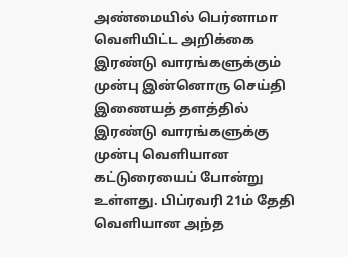அண்மையில் பெர்னாமா வெளியிட்ட அறிக்கை இரண்டு வாரங்களுக்கும் முன்பு இன்னொரு செய்தி இணையத் தளத்தில் இரண்டு வாரங்களுக்கு முன்பு வெளியான கட்டுரையைப் போன்று உள்ளது. பிப்ரவரி 21ம் தேதி வெளியான அந்த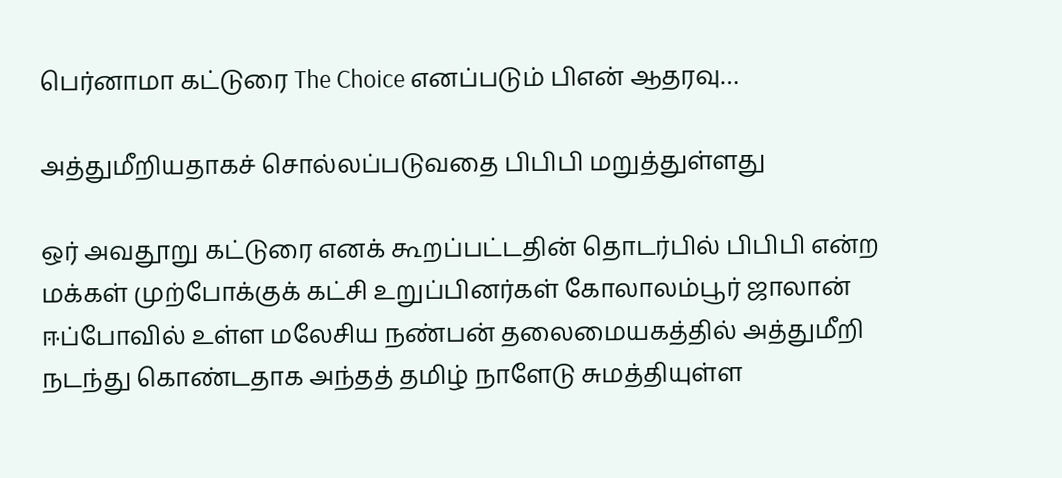பெர்னாமா கட்டுரை The Choice எனப்படும் பிஎன் ஆதரவு…

அத்துமீறியதாகச் சொல்லப்படுவதை பிபிபி மறுத்துள்ளது

ஒர் அவதூறு கட்டுரை எனக் கூறப்பட்டதின் தொடர்பில் பிபிபி என்ற மக்கள் முற்போக்குக் கட்சி உறுப்பினர்கள் கோலாலம்பூர் ஜாலான் ஈப்போவில் உள்ள மலேசிய நண்பன் தலைமையகத்தில் அத்துமீறி நடந்து கொண்டதாக அந்தத் தமிழ் நாளேடு சுமத்தியுள்ள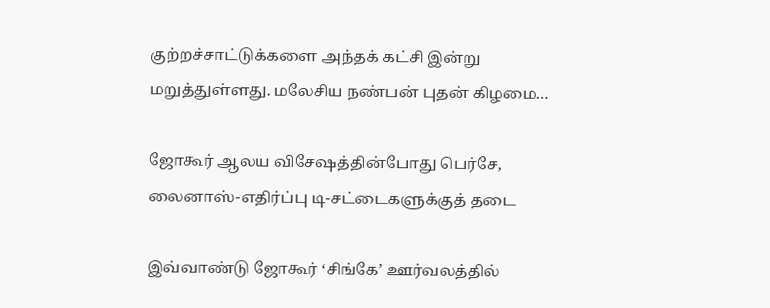குற்றச்சாட்டுக்களை அந்தக் கட்சி இன்று மறுத்துள்ளது. மலேசிய நண்பன் புதன் கிழமை…

ஜோகூர் ஆலய விசேஷத்தின்போது பெர்சே, லைனாஸ்-எதிர்ப்பு டி-சட்டைகளுக்குத் தடை

இவ்வாண்டு ஜோகூர் ‘சிங்கே’ ஊர்வலத்தில்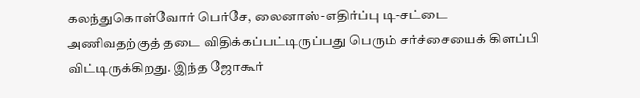கலந்துகொள்வோர் பெர்சே, லைனாஸ்-எதிர்ப்பு டி-சட்டை அணிவதற்குத் தடை விதிக்கப்பட்டிருப்பது பெரும் சர்ச்சையைக் கிளப்பி விட்டிருக்கிறது. இந்த ஜோகூர்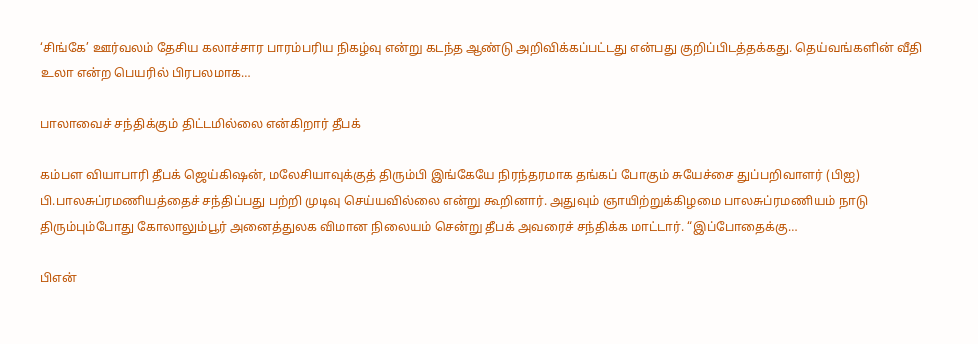‘சிங்கே’ ஊர்வலம் தேசிய கலாச்சார பாரம்பரிய நிகழ்வு என்று கடந்த ஆண்டு அறிவிக்கப்பட்டது என்பது குறிப்பிடத்தக்கது. தெய்வங்களின் வீதி உலா என்ற பெயரில் பிரபலமாக…

பாலாவைச் சந்திக்கும் திட்டமில்லை என்கிறார் தீபக்

கம்பள வியாபாரி தீபக் ஜெய்கிஷன், மலேசியாவுக்குத் திரும்பி இங்கேயே நிரந்தரமாக தங்கப் போகும் சுயேச்சை துப்பறிவாளர் (பிஐ) பி.பாலசுப்ரமணியத்தைச் சந்திப்பது பற்றி முடிவு செய்யவில்லை என்று கூறினார். அதுவும் ஞாயிற்றுக்கிழமை பாலசுப்ரமணியம் நாடு திரும்பும்போது கோலாலும்பூர் அனைத்துலக விமான நிலையம் சென்று தீபக் அவரைச் சந்திக்க மாட்டார். “இப்போதைக்கு…

பிஎன்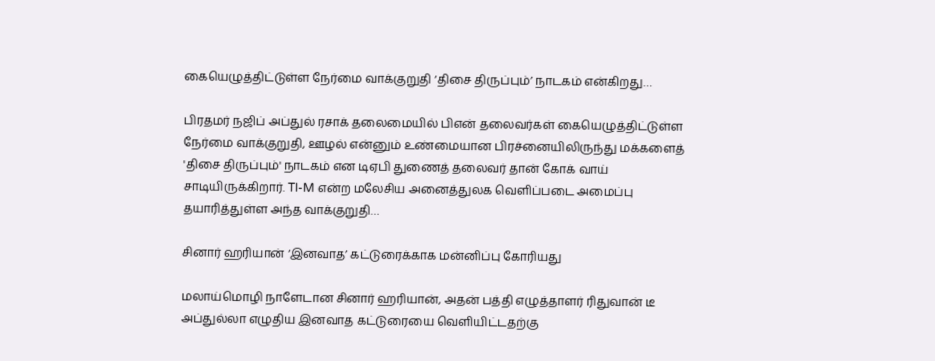கையெழுத்திட்டுள்ள நேர்மை வாக்குறுதி ‘திசை திருப்பும்’ நாடகம் என்கிறது…

பிரதமர் நஜிப் அப்துல் ரசாக் தலைமையில் பிஎன் தலைவர்கள் கையெழுத்திட்டுள்ள நேர்மை வாக்குறுதி, ஊழல் என்னும் உண்மையான பிரச்னையிலிருந்து மக்களைத் 'திசை திருப்பும்' நாடகம் என டிஏபி துணைத் தலைவர் தான் கோக் வாய் சாடியிருக்கிறார். TI-M என்ற மலேசிய அனைத்துலக வெளிப்படை அமைப்பு தயாரித்துள்ள அந்த வாக்குறுதி…

சினார் ஹரியான் ‘இனவாத’ கட்டுரைக்காக மன்னிப்பு கோரியது

மலாய்மொழி நாளேடான சினார் ஹரியான், அதன் பத்தி எழுத்தாளர் ரிதுவான் டீ அப்துல்லா எழுதிய இனவாத கட்டுரையை வெளியிட்டதற்கு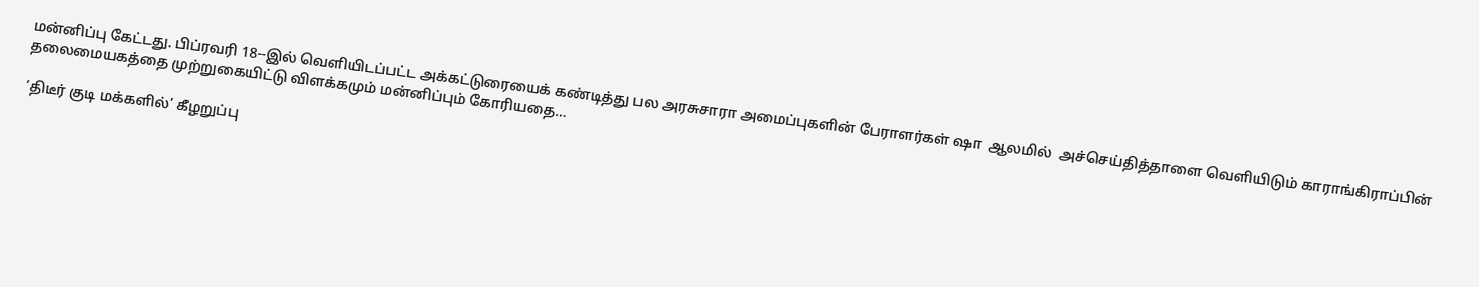மன்னிப்பு கேட்டது. பிப்ரவரி 18--இல் வெளியிடப்பட்ட அக்கட்டுரையைக் கண்டித்து பல அரசுசாரா அமைப்புகளின் பேராளர்கள் ஷா  ஆலமில்  அச்செய்தித்தாளை வெளியிடும் காராங்கிராப்பின் தலைமையகத்தை முற்றுகையிட்டு விளக்கமும் மன்னிப்பும் கோரியதை…

‘திடீர் குடி மக்களில்’ கீழறுப்பு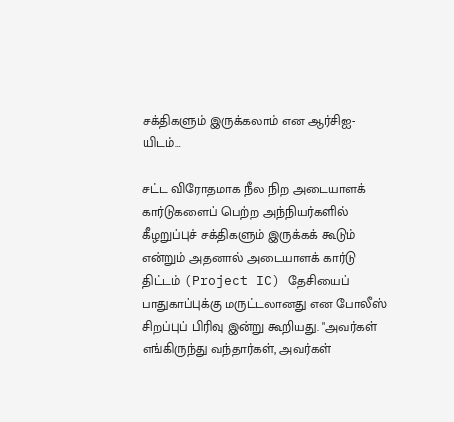சக்திகளும் இருக்கலாம் என ஆர்சிஐ-யிடம்…

சட்ட விரோதமாக நீல நிற அடையாளக் கார்டுகளைப் பெற்ற அந்நியர்களில் கீழறுப்புச் சக்திகளும் இருக்கக் கூடும் என்றும் அதனால் அடையாளக் கார்டு திட்டம் (Project IC) தேசியைப் பாதுகாப்புக்கு மருட்டலானது என போலீஸ் சிறப்புப் பிரிவு இன்று கூறியது. "அவர்கள் எங்கிருந்து வந்தார்கள், அவர்கள்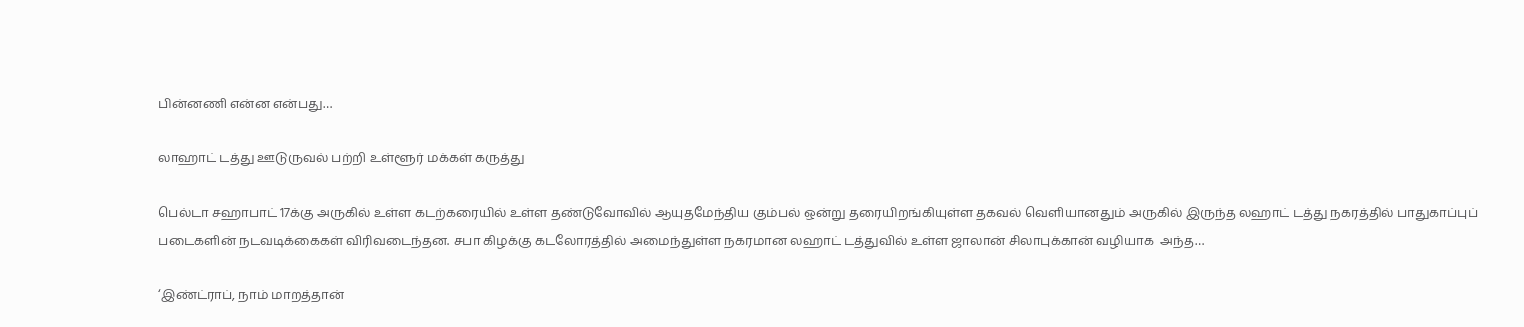பின்னணி என்ன என்பது…

லாஹாட் டத்து ஊடுருவல் பற்றி உள்ளூர் மக்கள் கருத்து

பெல்டா சஹாபாட் 17க்கு அருகில் உள்ள கடற்கரையில் உள்ள தண்டுவோவில் ஆயுதமேந்திய கும்பல் ஒன்று தரையிறங்கியுள்ள தகவல் வெளியானதும் அருகில் இருந்த லஹாட் டத்து நகரத்தில் பாதுகாப்புப் படைகளின் நடவடிக்கைகள் விரிவடைந்தன. சபா கிழக்கு கடலோரத்தில் அமைந்துள்ள நகரமான லஹாட் டத்துவில் உள்ள ஜாலான் சிலாபுக்கான் வழியாக  அந்த…

‘இண்ட்ராப், நாம் மாறத்தான்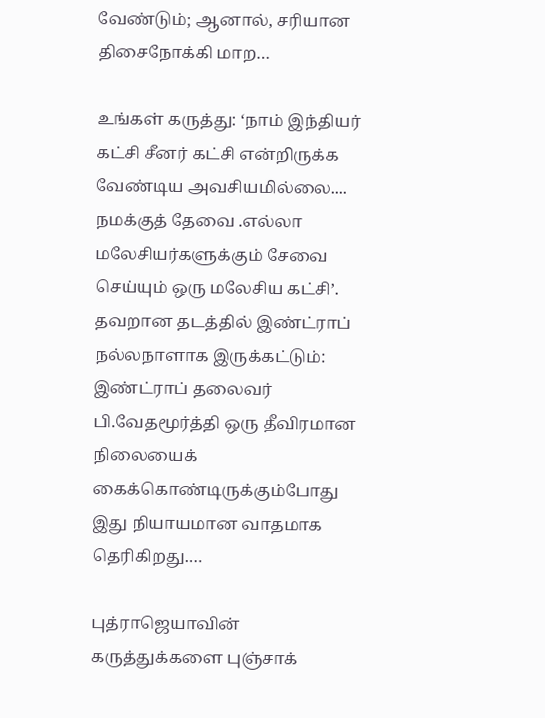வேண்டும்; ஆனால், சரியான திசைநோக்கி மாற…

உங்கள் கருத்து: ‘நாம் இந்தியர் கட்சி சீனர் கட்சி என்றிருக்க வேண்டிய அவசியமில்லை.... நமக்குத் தேவை .எல்லா மலேசியர்களுக்கும் சேவை செய்யும் ஒரு மலேசிய கட்சி’. தவறான தடத்தில் இண்ட்ராப் நல்லநாளாக இருக்கட்டும்: இண்ட்ராப் தலைவர் பி.வேதமூர்த்தி ஒரு தீவிரமான நிலையைக் கைக்கொண்டிருக்கும்போது இது நியாயமான வாதமாக தெரிகிறது.…

புத்ராஜெயாவின் கருத்துக்களை புஞ்சாக்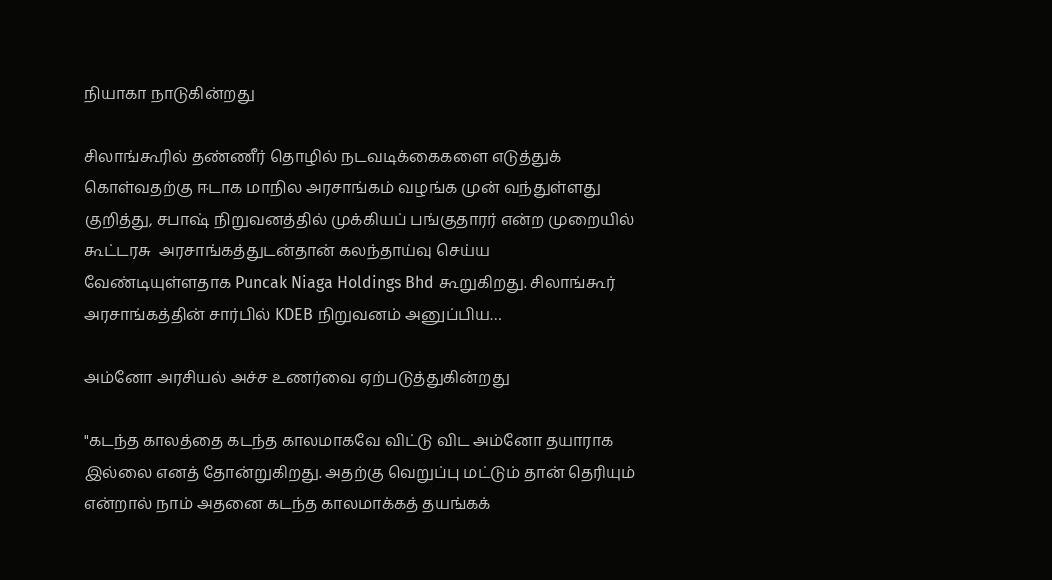நியாகா நாடுகின்றது

சிலாங்கூரில் தண்ணீர் தொழில் நடவடிக்கைகளை எடுத்துக் கொள்வதற்கு ஈடாக மாநில அரசாங்கம் வழங்க முன் வந்துள்ளது குறித்து, சபாஷ் நிறுவனத்தில் முக்கியப் பங்குதாரர் என்ற முறையில் கூட்டரசு  அரசாங்கத்துடன்தான் கலந்தாய்வு செய்ய வேண்டியுள்ளதாக Puncak Niaga Holdings Bhd கூறுகிறது. சிலாங்கூர் அரசாங்கத்தின் சார்பில் KDEB நிறுவனம் அனுப்பிய…

அம்னோ அரசியல் அச்ச உணர்வை ஏற்படுத்துகின்றது

"கடந்த காலத்தை கடந்த காலமாகவே விட்டு விட அம்னோ தயாராக இல்லை எனத் தோன்றுகிறது. அதற்கு வெறுப்பு மட்டும் தான் தெரியும் என்றால் நாம் அதனை கடந்த காலமாக்கத் தயங்கக்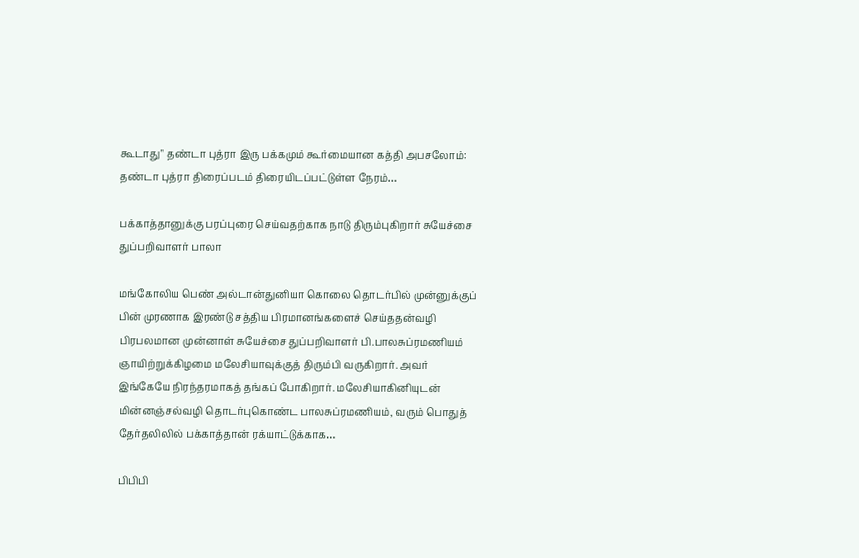கூடாது" தண்டா புத்ரா இரு பக்கமும் கூர்மையான கத்தி அபசலோம்: தண்டா புத்ரா திரைப்படம் திரையிடப்பட்டுள்ள நேரம்…

பக்காத்தானுக்கு பரப்புரை செய்வதற்காக நாடு திரும்புகிறார் சுயேச்சை துப்பறிவாளர் பாலா

மங்கோலிய பெண் அல்டான்துனியா கொலை தொடர்பில் முன்னுக்குப் பின் முரணாக இரண்டு சத்திய பிரமானங்களைச் செய்ததன்வழி பிரபலமான முன்னாள் சுயேச்சை துப்பறிவாளர் பி.பாலசுப்ரமணியம் ஞாயிற்றுக்கிழமை மலேசியாவுக்குத் திரும்பி வருகிறார். அவர் இங்கேயே நிரந்தரமாகத் தங்கப் போகிறார். மலேசியாகினியுடன் மின்னஞ்சல்வழி தொடர்புகொண்ட பாலசுப்ரமணியம், வரும் பொதுத் தேர்தலிலில் பக்காத்தான் ரக்யாட்டுக்காக…

பிபிபி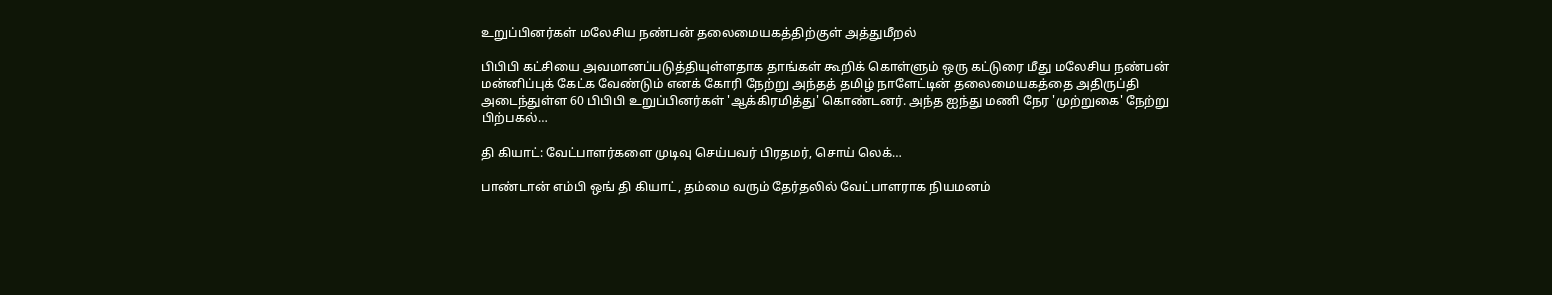உறுப்பினர்கள் மலேசிய நண்பன் தலைமையகத்திற்குள் அத்துமீறல்

பிபிபி கட்சியை அவமானப்படுத்தியுள்ளதாக தாங்கள் கூறிக் கொள்ளும் ஒரு கட்டுரை மீது மலேசிய நண்பன் மன்னிப்புக் கேட்க வேண்டும் எனக் கோரி நேற்று அந்தத் தமிழ் நாளேட்டின் தலைமையகத்தை அதிருப்தி அடைந்துள்ள 60 பிபிபி உறுப்பினர்கள் 'ஆக்கிரமித்து' கொண்டனர். அந்த ஐந்து மணி நேர 'முற்றுகை' நேற்று பிற்பகல்…

தி கியாட்: வேட்பாளர்களை முடிவு செய்பவர் பிரதமர், சொய் லெக்…

பாண்டான் எம்பி ஒங் தி கியாட், தம்மை வரும் தேர்தலில் வேட்பாளராக நியமனம்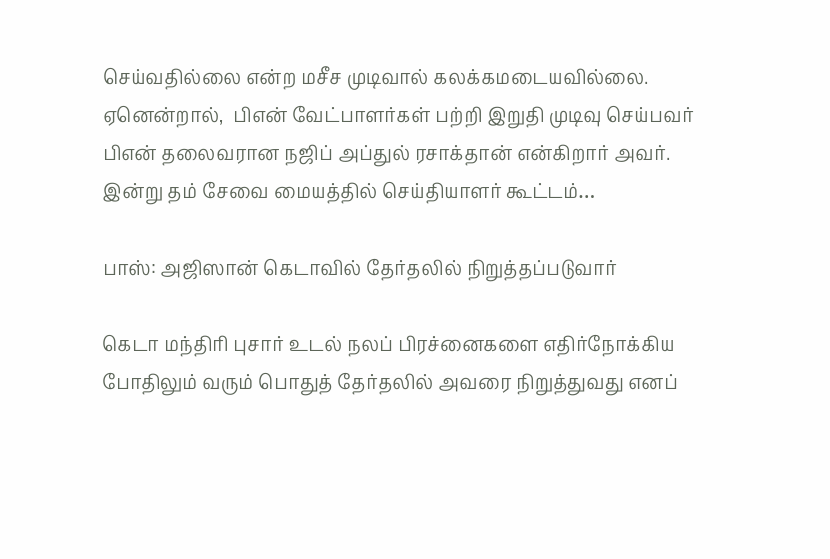செய்வதில்லை என்ற மசீச முடிவால் கலக்கமடையவில்லை. ஏனென்றால்,  பிஎன் வேட்பாளர்கள் பற்றி இறுதி முடிவு செய்பவர் பிஎன் தலைவரான நஜிப் அப்துல் ரசாக்தான் என்கிறார் அவர். இன்று தம் சேவை மையத்தில் செய்தியாளர் கூட்டம்…

பாஸ்: அஜிஸான் கெடாவில் தேர்தலில் நிறுத்தப்படுவார்

கெடா மந்திரி புசார் உடல் நலப் பிரச்னைகளை எதிர்நோக்கிய போதிலும் வரும் பொதுத் தேர்தலில் அவரை நிறுத்துவது எனப்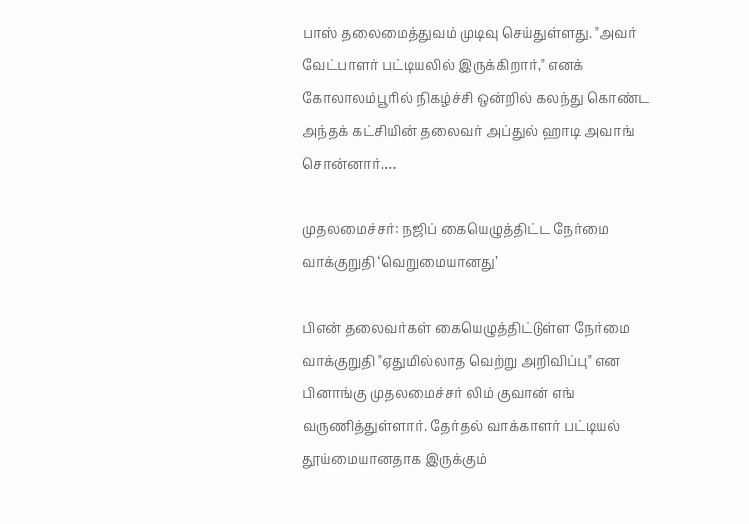பாஸ் தலைமைத்துவம் முடிவு செய்துள்ளது. "அவர் வேட்பாளர் பட்டியலில் இருக்கிறார்," எனக் கோலாலம்பூரில் நிகழ்ச்சி ஒன்றில் கலந்து கொண்ட அந்தக் கட்சியின் தலைவர் அப்துல் ஹாடி அவாங் சொன்னார்.…

முதலமைச்சர்: நஜிப் கையெழுத்திட்ட நேர்மை வாக்குறுதி ‘வெறுமையானது’

பிஎன் தலைவர்கள் கையெழுத்திட்டுள்ள நேர்மை வாக்குறுதி "ஏதுமில்லாத வெற்று அறிவிப்பு" என பினாங்கு முதலமைச்சர் லிம் குவான் எங் வருணித்துள்ளார். தேர்தல் வாக்காளர் பட்டியல் தூய்மையானதாக இருக்கும்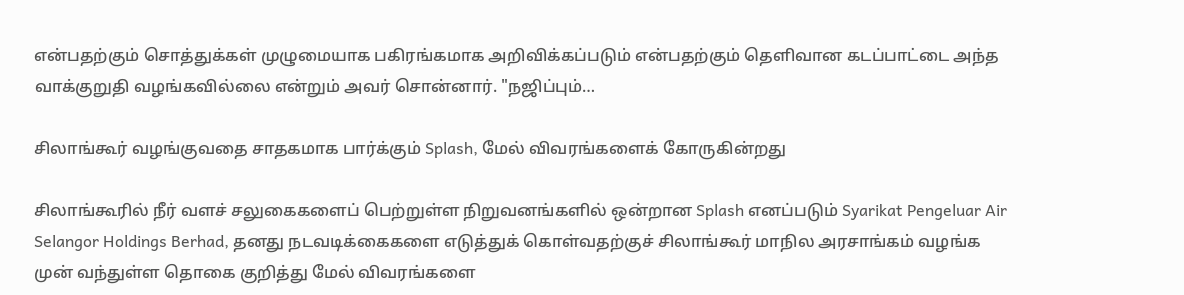என்பதற்கும் சொத்துக்கள் முழுமையாக பகிரங்கமாக அறிவிக்கப்படும் என்பதற்கும் தெளிவான கடப்பாட்டை அந்த வாக்குறுதி வழங்கவில்லை என்றும் அவர் சொன்னார். "நஜிப்பும்…

சிலாங்கூர் வழங்குவதை சாதகமாக பார்க்கும் Splash, மேல் விவரங்களைக் கோருகின்றது

சிலாங்கூரில் நீர் வளச் சலுகைகளைப் பெற்றுள்ள நிறுவனங்களில் ஒன்றான Splash எனப்படும் Syarikat Pengeluar Air Selangor Holdings Berhad, தனது நடவடிக்கைகளை எடுத்துக் கொள்வதற்குச் சிலாங்கூர் மாநில அரசாங்கம் வழங்க முன் வந்துள்ள தொகை குறித்து மேல் விவரங்களை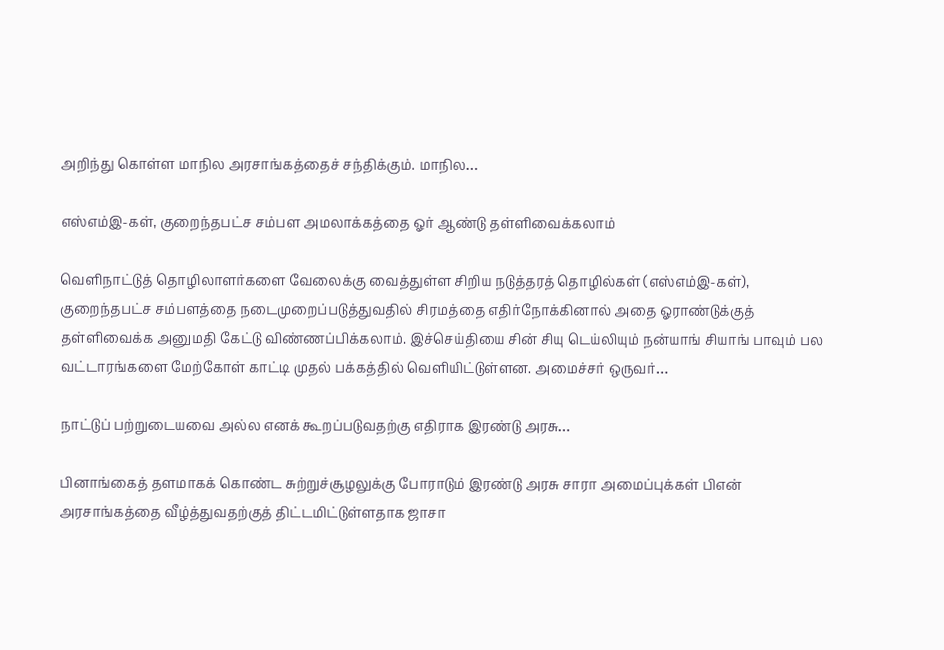அறிந்து கொள்ள மாநில அரசாங்கத்தைச் சந்திக்கும். மாநில…

எஸ்எம்இ-கள், குறைந்தபட்ச சம்பள அமலாக்கத்தை ஓர் ஆண்டு தள்ளிவைக்கலாம்

வெளிநாட்டுத் தொழிலாளர்களை வேலைக்கு வைத்துள்ள சிறிய நடுத்தரத் தொழில்கள் (எஸ்எம்இ-கள்), குறைந்தபட்ச சம்பளத்தை நடைமுறைப்படுத்துவதில் சிரமத்தை எதிர்நோக்கினால் அதை ஓராண்டுக்குத் தள்ளிவைக்க அனுமதி கேட்டு விண்ணப்பிக்கலாம். இச்செய்தியை சின் சியு டெய்லியும் நன்யாங் சியாங் பாவும் பல வட்டாரங்களை மேற்கோள் காட்டி முதல் பக்கத்தில் வெளியிட்டுள்ளன. அமைச்சர் ஒருவர்…

நாட்டுப் பற்றுடையவை அல்ல எனக் கூறப்படுவதற்கு எதிராக இரண்டு அரசு…

பினாங்கைத் தளமாகக் கொண்ட சுற்றுச்சூழலுக்கு போராடும் இரண்டு அரசு சாரா அமைப்புக்கள் பிஎன் அரசாங்கத்தை வீழ்த்துவதற்குத் திட்டமிட்டுள்ளதாக ஜாசா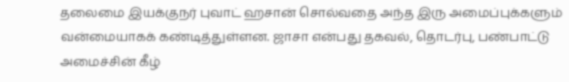தலைமை இயக்குநர் புவாட் ஹசான் சொல்வதை அந்த இரு அமைப்புக்களும் வன்மையாகக் கண்டித்துள்ளன. ஜாசா என்பது தகவல், தொடர்பு, பண்பாட்டு அமைச்சின் கீழ்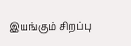இயங்கும் சிறப்பு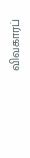விவகாரப்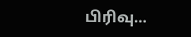பிரிவு…